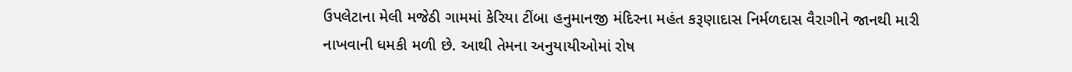ઉપલેટાના મેલી મજેઠી ગામમાં કેરિયા ટીંબા હનુમાનજી મંદિરના મહંત કરૂણાદાસ નિર્મળદાસ વૈરાગીને જાનથી મારી નાખવાની ધમકી મળી છે. આથી તેમના અનુયાયીઓમાં રોષ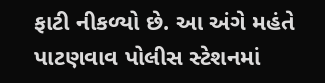ફાટી નીકળ્યો છે. આ અંગે મહંતે પાટણવાવ પોલીસ સ્ટેશનમાં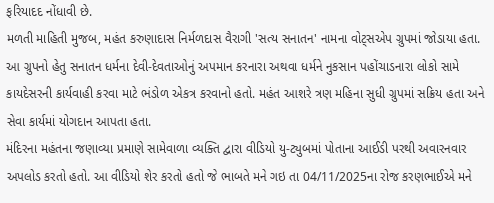ફરિયાદદ નોંધાવી છે.
મળતી માહિતી મુજબ, મહંત કરુણાદાસ નિર્મળદાસ વૈરાગી 'સત્ય સનાતન' નામના વોટ્સએપ ગ્રુપમાં જોડાયા હતા. આ ગ્રુપનો હેતુ સનાતન ધર્મના દેવી-દેવતાઓનું અપમાન કરનારા અથવા ધર્મને નુકસાન પહોંચાડનારા લોકો સામે કાયદેસરની કાર્યવાહી કરવા માટે ભંડોળ એકત્ર કરવાનો હતો. મહંત આશરે ત્રણ મહિના સુધી ગ્રુપમાં સક્રિય હતા અને સેવા કાર્યમાં યોગદાન આપતા હતા.
મંદિરના મહંતના જણાવ્યા પ્રમાણે સામેવાળા વ્યક્તિ દ્વારા વીડિયો યુ-ટ્યુબમાં પોતાના આઈડી પરથી અવારનવાર અપલોડ કરતો હતો. આ વીડિયો શેર કરતો હતો જે ભાબતે મને ગઇ તા 04/11/2025ના રોજ કરણભાઈએ મને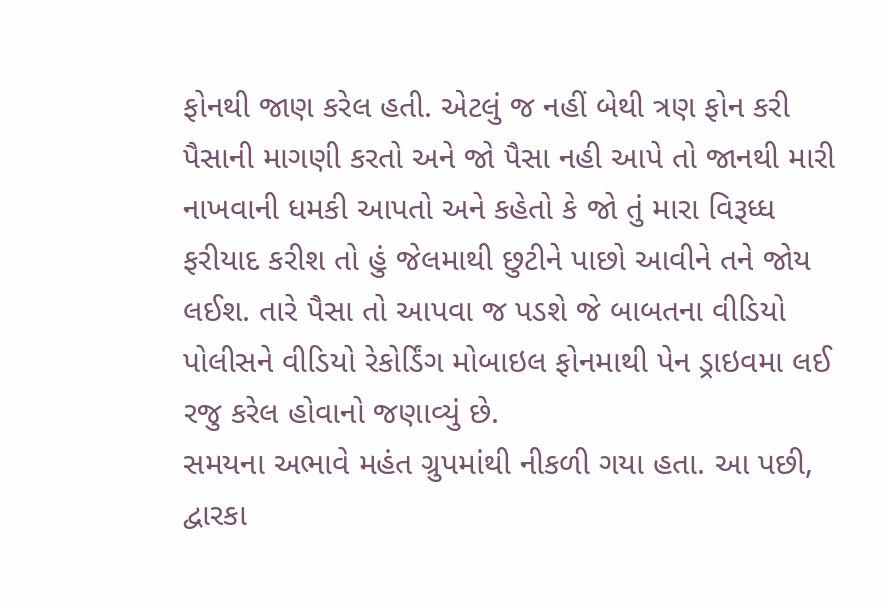ફોનથી જાણ કરેલ હતી. એટલું જ નહીં બેથી ત્રણ ફોન કરી પૈસાની માગણી કરતો અને જો પૈસા નહી આપે તો જાનથી મારી નાખવાની ધમકી આપતો અને કહેતો કે જો તું મારા વિરૂધ્ધ ફરીયાદ કરીશ તો હું જેલમાથી છુટીને પાછો આવીને તને જોય લઈશ. તારે પૈસા તો આપવા જ પડશે જે બાબતના વીડિયો પોલીસને વીડિયો રેકોર્ડિંગ મોબાઇલ ફોનમાથી પેન ડ્રાઇવમા લઈ રજુ કરેલ હોવાનો જણાવ્યું છે.
સમયના અભાવે મહંત ગ્રુપમાંથી નીકળી ગયા હતા. આ પછી, દ્વારકા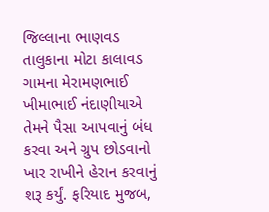જિલ્લાના ભાણવડ તાલુકાના મોટા કાલાવડ ગામના મેરામણભાઈ ખીમાભાઈ નંદાણીયાએ તેમને પૈસા આપવાનું બંધ કરવા અને ગ્રુપ છોડવાનો ખાર રાખીને હેરાન કરવાનું શરૂ કર્યું. ફરિયાદ મુજબ,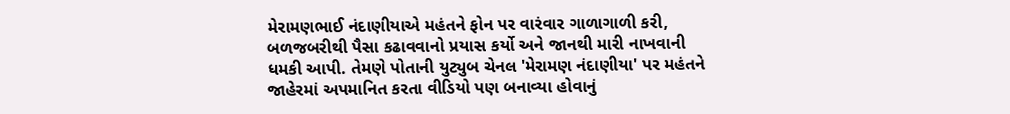મેરામણભાઈ નંદાણીયાએ મહંતને ફોન પર વારંવાર ગાળાગાળી કરી, બળજબરીથી પૈસા કઢાવવાનો પ્રયાસ કર્યો અને જાનથી મારી નાખવાની ધમકી આપી. તેમણે પોતાની યુટ્યુબ ચેનલ 'મેરામણ નંદાણીયા' પર મહંતને જાહેરમાં અપમાનિત કરતા વીડિયો પણ બનાવ્યા હોવાનું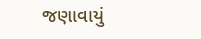જણાવાયું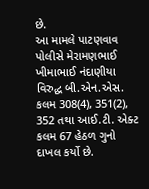છે.
આ મામલે પાટણવાવ પોલીસે મેરામણભાઈ ખીમાભાઈ નંદાણીયા વિરુદ્ધ બી.એન.એસ. કલમ 308(4), 351(2), 352 તથા આઈ.ટી. એક્ટ કલમ 67 હેઠળ ગુનો દાખલ કર્યો છે.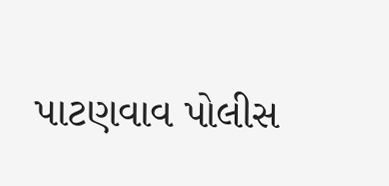પાટણવાવ પોલીસ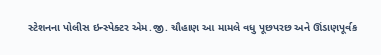સ્ટેશનના પોલીસ ઇન્સ્પેક્ટર એમ.જી. ચૌહાણ આ મામલે વધુ પૂછપરછ અને ઊંડાણપૂર્વક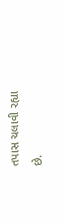તપાસ ચલાવી રહ્યા છે.